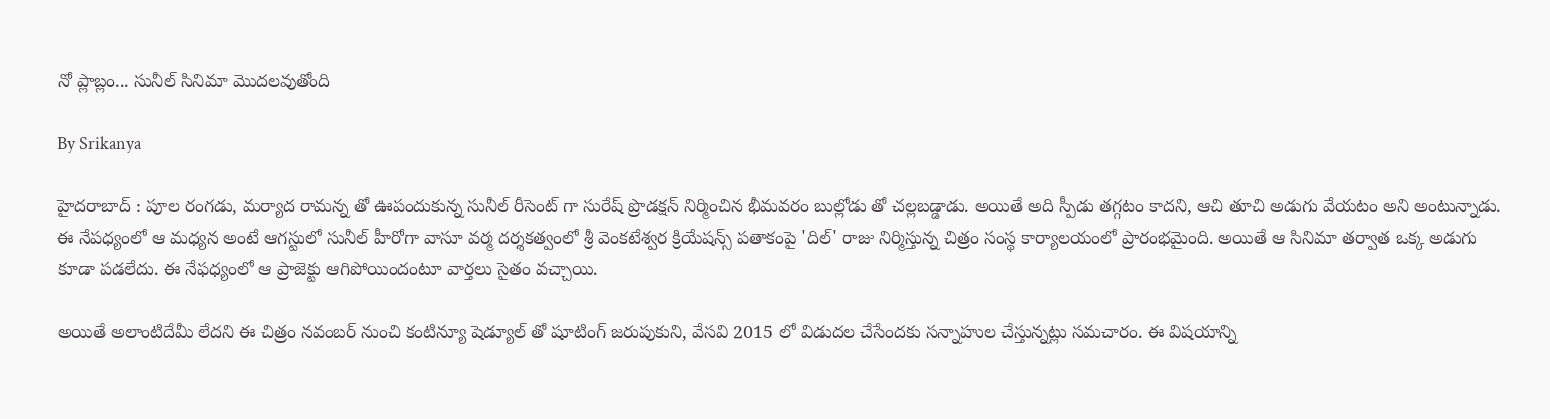నో ప్లాబ్లం... సునీల్ సినిమా మొదలవుతోంది

By Srikanya

హైదరాబాద్ : పూల రంగడు, మర్యాద రామన్న తో ఊపందుకున్న సునీల్ రీసెంట్ గా సురేష్ ప్రొడక్షన్ నిర్మించిన భీమవరం బుల్లోడు తో చల్లబడ్డాడు. అయితే అది స్పీడు తగ్గటం కాదని, ఆచి తూచి అడుగు వేయటం అని అంటున్నాడు. ఈ నేపధ్యంలో ఆ మధ్యన అంటే ఆగస్టులో సునీల్ హీరోగా వాసూ వర్మ దర్శకత్వంలో శ్రీ వెంకటేశ్వర క్రియేషన్స్ పతాకంపై 'దిల్' రాజు నిర్మిస్తున్న చిత్రం సంస్థ కార్యాలయంలో ప్రారంభమైంది. అయితే ఆ సినిమా తర్వాత ఒక్క అడుగు కూడా పడలేదు. ఈ నేఫధ్యంలో ఆ ప్రాజెక్టు ఆగిపోయిందంటూ వార్తలు సైతం వచ్చాయి.

అయితే అలాంటిదేమీ లేదని ఈ చిత్రం నవంబర్ నుంచి కంటిన్యూ షెడ్యూల్ తో షూటింగ్ జరుపుకుని, వేసవి 2015 లో విడుదల చేసేందకు సన్నాహుల చేస్తున్నట్లు సమచారం. ఈ విషయాన్ని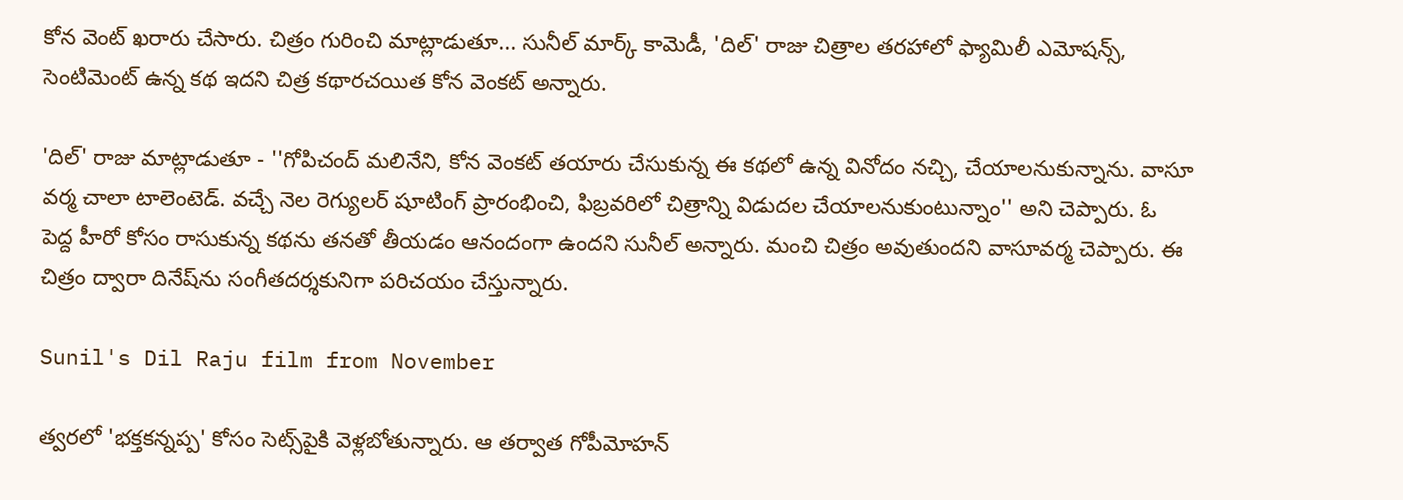కోన వెంట్ ఖరారు చేసారు. చిత్రం గురించి మాట్లాడుతూ... సునీల్ మార్క్ కామెడీ, 'దిల్' రాజు చిత్రాల తరహాలో ఫ్యామిలీ ఎమోషన్స్, సెంటిమెంట్ ఉన్న కథ ఇదని చిత్ర కథారచయిత కోన వెంకట్ అన్నారు.

'దిల్' రాజు మాట్లాడుతూ - ''గోపిచంద్ మలినేని, కోన వెంకట్ తయారు చేసుకున్న ఈ కథలో ఉన్న వినోదం నచ్చి, చేయాలనుకున్నాను. వాసూ వర్మ చాలా టాలెంటెడ్. వచ్చే నెల రెగ్యులర్ షూటింగ్ ప్రారంభించి, ఫిబ్రవరిలో చిత్రాన్ని విడుదల చేయాలనుకుంటున్నాం'' అని చెప్పారు. ఓ పెద్ద హీరో కోసం రాసుకున్న కథను తనతో తీయడం ఆనందంగా ఉందని సునీల్ అన్నారు. మంచి చిత్రం అవుతుందని వాసూవర్మ చెప్పారు. ఈ చిత్రం ద్వారా దినేష్‌ను సంగీతదర్శకునిగా పరిచయం చేస్తున్నారు.

Sunil's Dil Raju film from November

త్వరలో 'భక్తకన్నప్ప' కోసం సెట్స్‌పైకి వెళ్లబోతున్నారు. ఆ తర్వాత గోపీమోహన్‌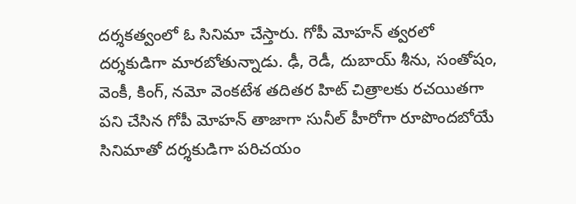దర్శకత్వంలో ఓ సినిమా చేస్తారు. గోపీ మోహన్ త్వరలో దర్శకుడిగా మారబోతున్నాడు. ఢీ, రెడీ, దుబాయ్ శీను, సంతోషం, వెంకీ, కింగ్, నమో వెంకటేశ తదితర హిట్ చిత్రాలకు రచయితగా పని చేసిన గోపీ మోహన్ తాజాగా సునీల్ హీరోగా రూపొందబోయే సినిమాతో దర్శకుడిగా పరిచయం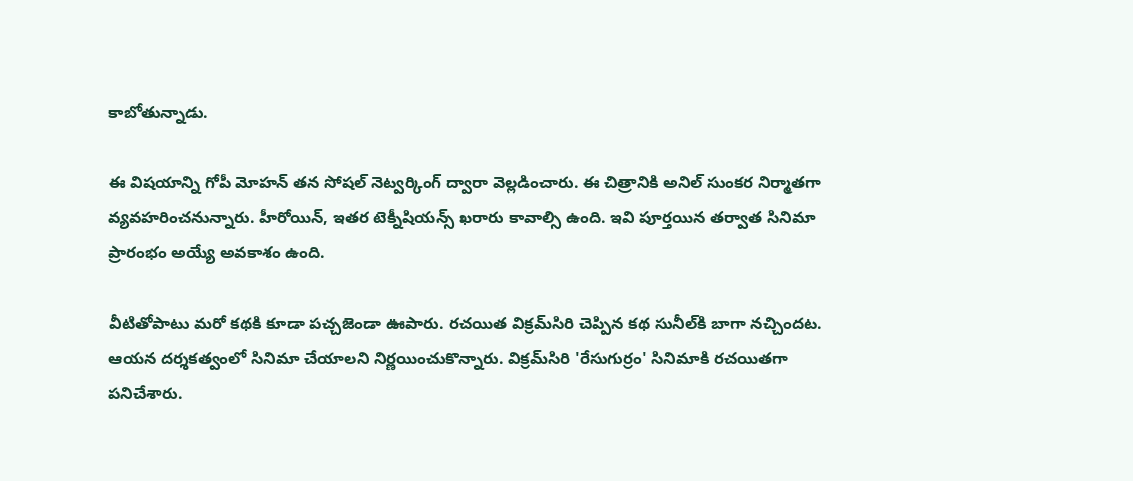కాబోతున్నాడు.

ఈ విషయాన్ని గోపీ మోహన్ తన సోషల్ నెట్వర్కింగ్ ద్వారా వెల్లడించారు. ఈ చిత్రానికి అనిల్ సుంకర నిర్మాతగా వ్యవహరించనున్నారు. హీరోయిన్, ఇతర టెక్నీషియన్స్ ఖరారు కావాల్సి ఉంది. ఇవి పూర్తయిన తర్వాత సినిమా ప్రారంభం అయ్యే అవకాశం ఉంది.

వీటితోపాటు మరో కథకి కూడా పచ్చజెండా ఊపారు. రచయిత విక్రమ్‌సిరి చెప్పిన కథ సునీల్‌కి బాగా నచ్చిందట. ఆయన దర్శకత్వంలో సినిమా చేయాలని నిర్ణయించుకొన్నారు. విక్రమ్‌సిరి 'రేసుగుర్రం' సినిమాకి రచయితగా పనిచేశారు.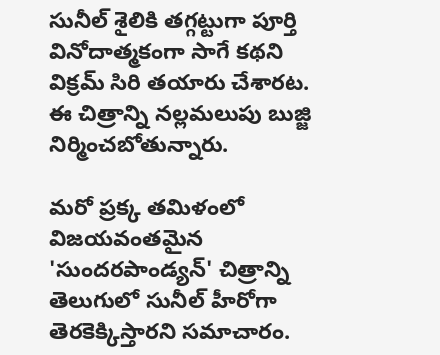సునీల్‌ శైలికి తగ్గట్టుగా పూర్తి వినోదాత్మకంగా సాగే కథని విక్రమ్‌ సిరి తయారు చేశారట. ఈ చిత్రాన్ని నల్లమలుపు బుజ్జి నిర్మించబోతున్నారు.

మరో ప్రక్క తమిళంలో విజయవంతమైన 'సుందరపాండ్యన్‌' చిత్రాన్ని తెలుగులో సునీల్‌ హీరోగా తెరకెక్కిస్తారని సమాచారం.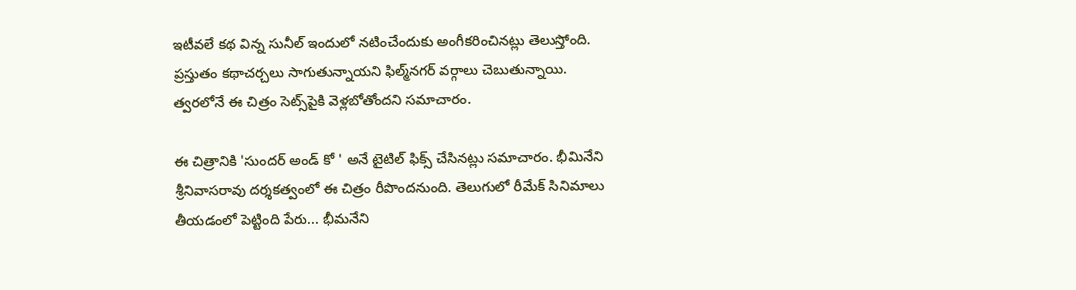ఇటీవలే కథ విన్న సునీల్‌ ఇందులో నటించేందుకు అంగీకరించినట్లు తెలుస్తోంది. ప్రస్తుతం కథాచర్చలు సాగుతున్నాయని ఫిల్మ్‌నగర్‌ వర్గాలు చెబుతున్నాయి. త్వరలోనే ఈ చిత్రం సెట్స్‌పైకి వెళ్లబోతోందని సమాచారం.

ఈ చిత్రానికి 'సుందర్ అండ్ కో ' అనే టైటిల్ ఫిక్స్ చేసినట్లు సమాచారం. భీమినేని శ్రీనివాసరావు దర్శకత్వంలో ఈ చిత్రం రీపొందనుంది. తెలుగులో రీమేక్‌ సినిమాలు తీయడంలో పెట్టింది పేరు... భీమనేని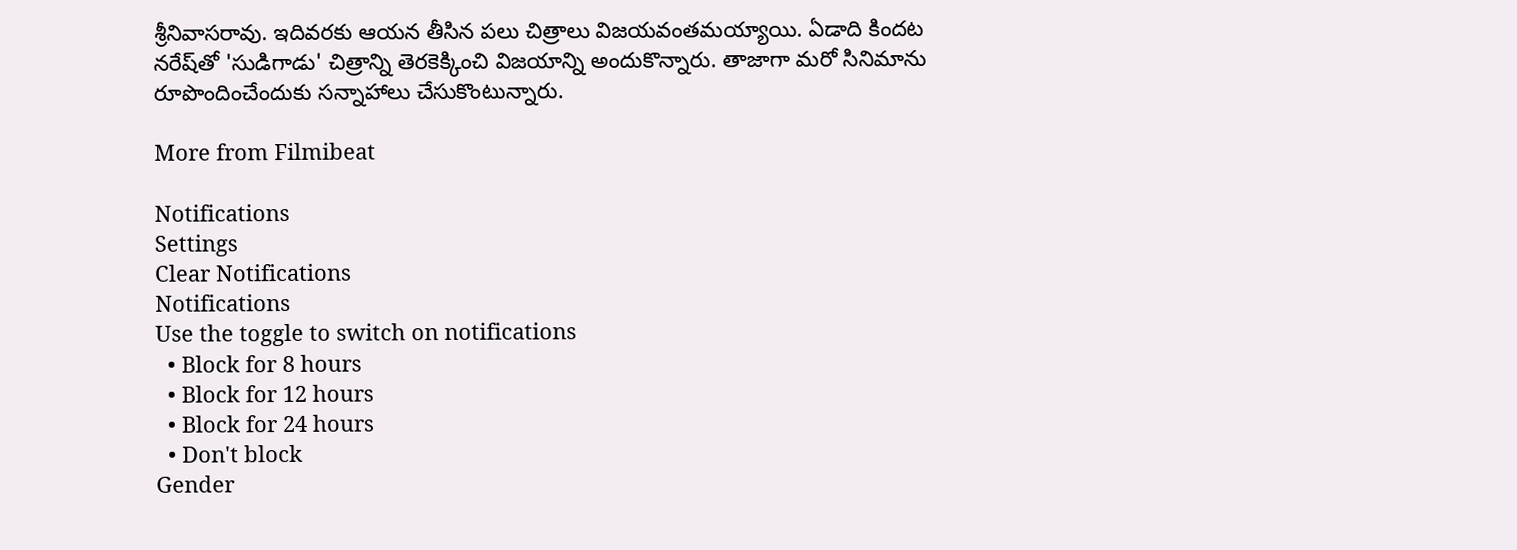శ్రీనివాసరావు. ఇదివరకు ఆయన తీసిన పలు చిత్రాలు విజయవంతమయ్యాయి. ఏడాది కిందట నరేష్‌తో 'సుడిగాడు' చిత్రాన్ని తెరకెక్కించి విజయాన్ని అందుకొన్నారు. తాజాగా మరో సినిమాను రూపొందించేందుకు సన్నాహాలు చేసుకొంటున్నారు.

More from Filmibeat

Notifications
Settings
Clear Notifications
Notifications
Use the toggle to switch on notifications
  • Block for 8 hours
  • Block for 12 hours
  • Block for 24 hours
  • Don't block
Gender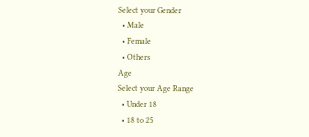Select your Gender
  • Male
  • Female
  • Others
Age
Select your Age Range
  • Under 18
  • 18 to 25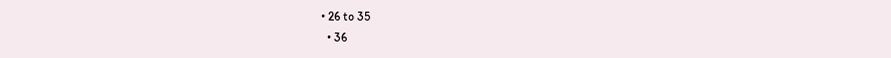• 26 to 35
  • 36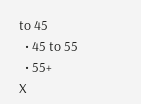to 45
  • 45 to 55
  • 55+
X